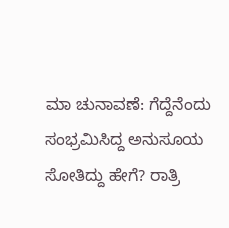ಮಾ ಚುನಾವಣೆ: ಗೆದ್ದೆನೆಂದು ಸಂಭ್ರಮಿಸಿದ್ದ ಅನುಸೂಯ ಸೋತಿದ್ದು ಹೇಗೆ? ರಾತ್ರಿ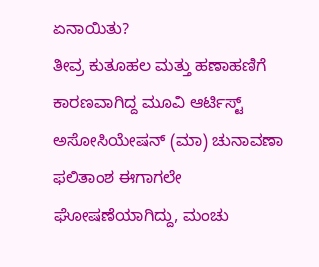ಏನಾಯಿತು?
ತೀವ್ರ ಕುತೂಹಲ ಮತ್ತು ಹಣಾಹಣಿಗೆ ಕಾರಣವಾಗಿದ್ದ ಮೂವಿ ಆರ್ಟಿಸ್ಟ್ ಅಸೋಸಿಯೇಷನ್ (ಮಾ) ಚುನಾವಣಾ ಫಲಿತಾಂಶ ಈಗಾಗಲೇ ಘೋಷಣೆಯಾಗಿದ್ದು, ಮಂಚು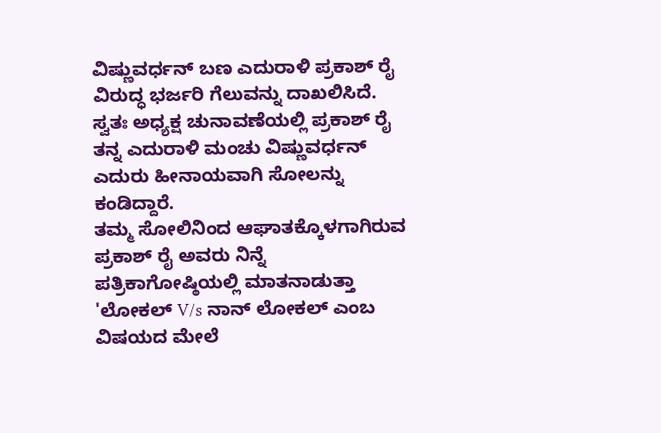ವಿಷ್ಣುವರ್ಧನ್ ಬಣ ಎದುರಾಳಿ ಪ್ರಕಾಶ್ ರೈ ವಿರುದ್ಧ ಭರ್ಜರಿ ಗೆಲುವನ್ನು ದಾಖಲಿಸಿದೆ. ಸ್ವತಃ ಅಧ್ಯಕ್ಷ ಚುನಾವಣೆಯಲ್ಲಿ ಪ್ರಕಾಶ್ ರೈ ತನ್ನ ಎದುರಾಳಿ ಮಂಚು ವಿಷ್ಣುವರ್ಧನ್ ಎದುರು ಹೀನಾಯವಾಗಿ ಸೋಲನ್ನು ಕಂಡಿದ್ದಾರೆ.
ತಮ್ಮ ಸೋಲಿನಿಂದ ಆಘಾತಕ್ಕೊಳಗಾಗಿರುವ ಪ್ರಕಾಶ್ ರೈ ಅವರು ನಿನ್ನೆ ಪತ್ರಿಕಾಗೋಷ್ಠಿಯಲ್ಲಿ ಮಾತನಾಡುತ್ತಾ 'ಲೋಕಲ್ V/s ನಾನ್ ಲೋಕಲ್ ಎಂಬ ವಿಷಯದ ಮೇಲೆ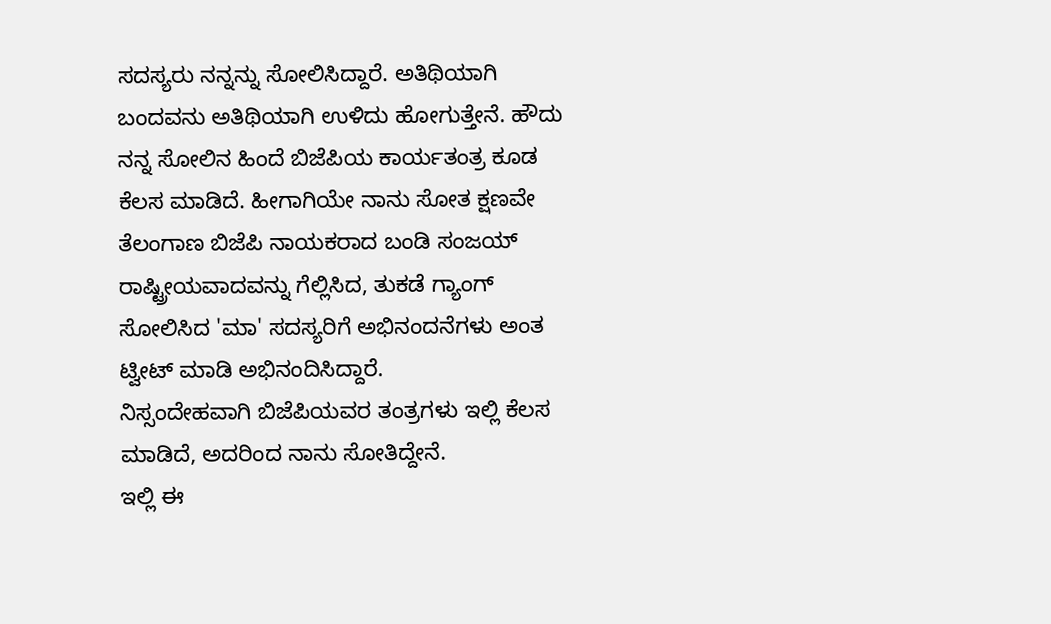ಸದಸ್ಯರು ನನ್ನನ್ನು ಸೋಲಿಸಿದ್ದಾರೆ. ಅತಿಥಿಯಾಗಿ ಬಂದವನು ಅತಿಥಿಯಾಗಿ ಉಳಿದು ಹೋಗುತ್ತೇನೆ. ಹೌದು ನನ್ನ ಸೋಲಿನ ಹಿಂದೆ ಬಿಜೆಪಿಯ ಕಾರ್ಯತಂತ್ರ ಕೂಡ ಕೆಲಸ ಮಾಡಿದೆ. ಹೀಗಾಗಿಯೇ ನಾನು ಸೋತ ಕ್ಷಣವೇ ತೆಲಂಗಾಣ ಬಿಜೆಪಿ ನಾಯಕರಾದ ಬಂಡಿ ಸಂಜಯ್ ರಾಷ್ಟ್ರೀಯವಾದವನ್ನು ಗೆಲ್ಲಿಸಿದ, ತುಕಡೆ ಗ್ಯಾಂಗ್ ಸೋಲಿಸಿದ 'ಮಾ' ಸದಸ್ಯರಿಗೆ ಅಭಿನಂದನೆಗಳು ಅಂತ ಟ್ವೀಟ್ ಮಾಡಿ ಅಭಿನಂದಿಸಿದ್ದಾರೆ.
ನಿಸ್ಸಂದೇಹವಾಗಿ ಬಿಜೆಪಿಯವರ ತಂತ್ರಗಳು ಇಲ್ಲಿ ಕೆಲಸ ಮಾಡಿದೆ, ಅದರಿಂದ ನಾನು ಸೋತಿದ್ದೇನೆ.
ಇಲ್ಲಿ ಈ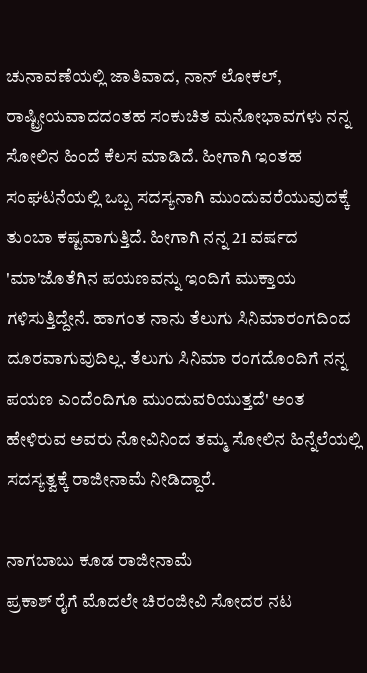ಚುನಾವಣೆಯಲ್ಲಿ ಜಾತಿವಾದ, ನಾನ್ ಲೋಕಲ್, ರಾಷ್ಟ್ರೀಯವಾದದಂತಹ ಸಂಕುಚಿತ ಮನೋಭಾವಗಳು ನನ್ನ ಸೋಲಿನ ಹಿಂದೆ ಕೆಲಸ ಮಾಡಿದೆ. ಹೀಗಾಗಿ ಇಂತಹ ಸಂಘಟನೆಯಲ್ಲಿ ಒಬ್ಬ ಸದಸ್ಯನಾಗಿ ಮುಂದುವರೆಯುವುದಕ್ಕೆ ತುಂಬಾ ಕಷ್ಟವಾಗುತ್ತಿದೆ. ಹೀಗಾಗಿ ನನ್ನ 21 ವರ್ಷದ 'ಮಾ'ಜೊತೆಗಿನ ಪಯಣವನ್ನು ಇಂದಿಗೆ ಮುಕ್ತಾಯ ಗಳಿಸುತ್ತಿದ್ದೇನೆ. ಹಾಗಂತ ನಾನು ತೆಲುಗು ಸಿನಿಮಾರಂಗದಿಂದ ದೂರವಾಗುವುದಿಲ್ಲ. ತೆಲುಗು ಸಿನಿಮಾ ರಂಗದೊಂದಿಗೆ ನನ್ನ ಪಯಣ ಎಂದೆಂದಿಗೂ ಮುಂದುವರಿಯುತ್ತದೆ' ಅಂತ ಹೇಳಿರುವ ಅವರು ನೋವಿನಿಂದ ತಮ್ಮ ಸೋಲಿನ ಹಿನ್ನೆಲೆಯಲ್ಲಿ ಸದಸ್ಯತ್ವಕ್ಕೆ ರಾಜೀನಾಮೆ ನೀಡಿದ್ದಾರೆ.

ನಾಗಬಾಬು ಕೂಡ ರಾಜೀನಾಮೆ
ಪ್ರಕಾಶ್ ರೈಗೆ ಮೊದಲೇ ಚಿರಂಜೀವಿ ಸೋದರ ನಟ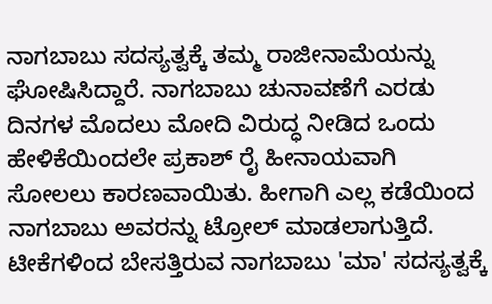ನಾಗಬಾಬು ಸದಸ್ಯತ್ವಕ್ಕೆ ತಮ್ಮ ರಾಜೀನಾಮೆಯನ್ನು ಘೋಷಿಸಿದ್ದಾರೆ. ನಾಗಬಾಬು ಚುನಾವಣೆಗೆ ಎರಡು ದಿನಗಳ ಮೊದಲು ಮೋದಿ ವಿರುದ್ಧ ನೀಡಿದ ಒಂದು ಹೇಳಿಕೆಯಿಂದಲೇ ಪ್ರಕಾಶ್ ರೈ ಹೀನಾಯವಾಗಿ ಸೋಲಲು ಕಾರಣವಾಯಿತು. ಹೀಗಾಗಿ ಎಲ್ಲ ಕಡೆಯಿಂದ ನಾಗಬಾಬು ಅವರನ್ನು ಟ್ರೋಲ್ ಮಾಡಲಾಗುತ್ತಿದೆ. ಟೀಕೆಗಳಿಂದ ಬೇಸತ್ತಿರುವ ನಾಗಬಾಬು 'ಮಾ' ಸದಸ್ಯತ್ವಕ್ಕೆ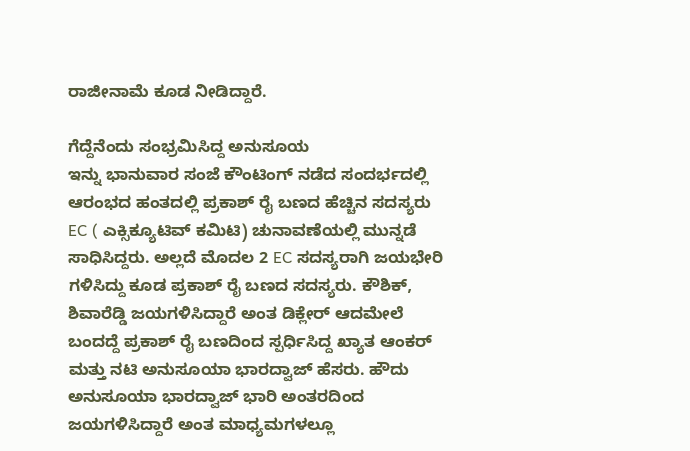ರಾಜೀನಾಮೆ ಕೂಡ ನೀಡಿದ್ದಾರೆ.

ಗೆದ್ದೆನೆಂದು ಸಂಭ್ರಮಿಸಿದ್ದ ಅನುಸೂಯ
ಇನ್ನು ಭಾನುವಾರ ಸಂಜೆ ಕೌಂಟಿಂಗ್ ನಡೆದ ಸಂದರ್ಭದಲ್ಲಿ ಆರಂಭದ ಹಂತದಲ್ಲಿ ಪ್ರಕಾಶ್ ರೈ ಬಣದ ಹೆಚ್ಚಿನ ಸದಸ್ಯರು EC ( ಎಕ್ಸಿಕ್ಯೂಟಿವ್ ಕಮಿಟಿ) ಚುನಾವಣೆಯಲ್ಲಿ ಮುನ್ನಡೆ ಸಾಧಿಸಿದ್ದರು. ಅಲ್ಲದೆ ಮೊದಲ 2 EC ಸದಸ್ಯರಾಗಿ ಜಯಭೇರಿ ಗಳಿಸಿದ್ದು ಕೂಡ ಪ್ರಕಾಶ್ ರೈ ಬಣದ ಸದಸ್ಯರು. ಕೌಶಿಕ್, ಶಿವಾರೆಡ್ಡಿ ಜಯಗಳಿಸಿದ್ದಾರೆ ಅಂತ ಡಿಕ್ಲೇರ್ ಆದಮೇಲೆ ಬಂದದ್ದೆ ಪ್ರಕಾಶ್ ರೈ ಬಣದಿಂದ ಸ್ಪರ್ಧಿಸಿದ್ದ ಖ್ಯಾತ ಆಂಕರ್ ಮತ್ತು ನಟಿ ಅನುಸೂಯಾ ಭಾರದ್ವಾಜ್ ಹೆಸರು. ಹೌದು ಅನುಸೂಯಾ ಭಾರದ್ವಾಜ್ ಭಾರಿ ಅಂತರದಿಂದ ಜಯಗಳಿಸಿದ್ದಾರೆ ಅಂತ ಮಾಧ್ಯಮಗಳಲ್ಲೂ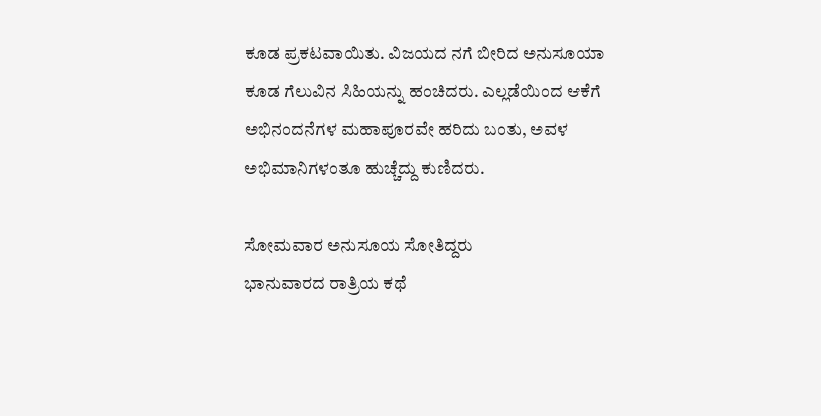ಕೂಡ ಪ್ರಕಟವಾಯಿತು. ವಿಜಯದ ನಗೆ ಬೀರಿದ ಅನುಸೂಯಾ ಕೂಡ ಗೆಲುವಿನ ಸಿಹಿಯನ್ನು ಹಂಚಿದರು. ಎಲ್ಲಡೆಯಿಂದ ಆಕೆಗೆ ಅಭಿನಂದನೆಗಳ ಮಹಾಪೂರವೇ ಹರಿದು ಬಂತು, ಅವಳ ಅಭಿಮಾನಿಗಳಂತೂ ಹುಚ್ಚೆದ್ದು ಕುಣಿದರು.

ಸೋಮವಾರ ಅನುಸೂಯ ಸೋತಿದ್ದರು
ಭಾನುವಾರದ ರಾತ್ರಿಯ ಕಥೆ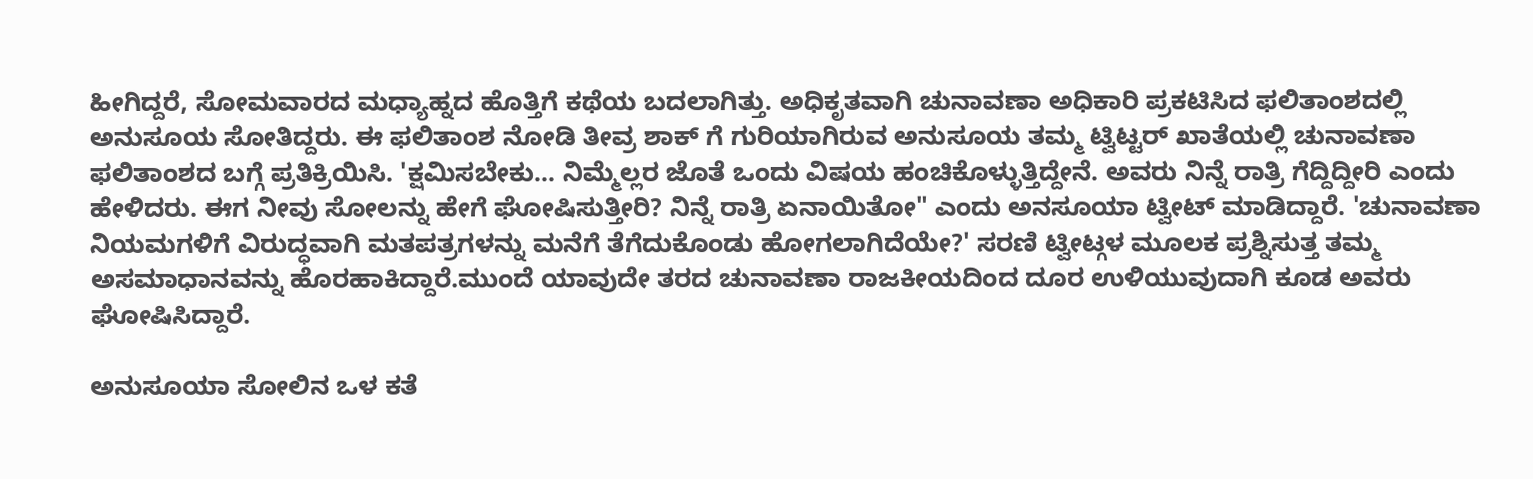ಹೀಗಿದ್ದರೆ, ಸೋಮವಾರದ ಮಧ್ಯಾಹ್ನದ ಹೊತ್ತಿಗೆ ಕಥೆಯ ಬದಲಾಗಿತ್ತು. ಅಧಿಕೃತವಾಗಿ ಚುನಾವಣಾ ಅಧಿಕಾರಿ ಪ್ರಕಟಿಸಿದ ಫಲಿತಾಂಶದಲ್ಲಿ ಅನುಸೂಯ ಸೋತಿದ್ದರು. ಈ ಫಲಿತಾಂಶ ನೋಡಿ ತೀವ್ರ ಶಾಕ್ ಗೆ ಗುರಿಯಾಗಿರುವ ಅನುಸೂಯ ತಮ್ಮ ಟ್ವಿಟ್ಟರ್ ಖಾತೆಯಲ್ಲಿ ಚುನಾವಣಾ ಫಲಿತಾಂಶದ ಬಗ್ಗೆ ಪ್ರತಿಕ್ರಿಯಿಸಿ. 'ಕ್ಷಮಿಸಬೇಕು... ನಿಮ್ಮೆಲ್ಲರ ಜೊತೆ ಒಂದು ವಿಷಯ ಹಂಚಿಕೊಳ್ಳುತ್ತಿದ್ದೇನೆ. ಅವರು ನಿನ್ನೆ ರಾತ್ರಿ ಗೆದ್ದಿದ್ದೀರಿ ಎಂದು ಹೇಳಿದರು. ಈಗ ನೀವು ಸೋಲನ್ನು ಹೇಗೆ ಘೋಷಿಸುತ್ತೀರಿ? ನಿನ್ನೆ ರಾತ್ರಿ ಏನಾಯಿತೋ" ಎಂದು ಅನಸೂಯಾ ಟ್ವೀಟ್ ಮಾಡಿದ್ದಾರೆ. 'ಚುನಾವಣಾ ನಿಯಮಗಳಿಗೆ ವಿರುದ್ಧವಾಗಿ ಮತಪತ್ರಗಳನ್ನು ಮನೆಗೆ ತೆಗೆದುಕೊಂಡು ಹೋಗಲಾಗಿದೆಯೇ?' ಸರಣಿ ಟ್ವೀಟ್ಗಳ ಮೂಲಕ ಪ್ರಶ್ನಿಸುತ್ತ ತಮ್ಮ ಅಸಮಾಧಾನವನ್ನು ಹೊರಹಾಕಿದ್ದಾರೆ.ಮುಂದೆ ಯಾವುದೇ ತರದ ಚುನಾವಣಾ ರಾಜಕೀಯದಿಂದ ದೂರ ಉಳಿಯುವುದಾಗಿ ಕೂಡ ಅವರು ಘೋಷಿಸಿದ್ದಾರೆ.

ಅನುಸೂಯಾ ಸೋಲಿನ ಒಳ ಕತೆ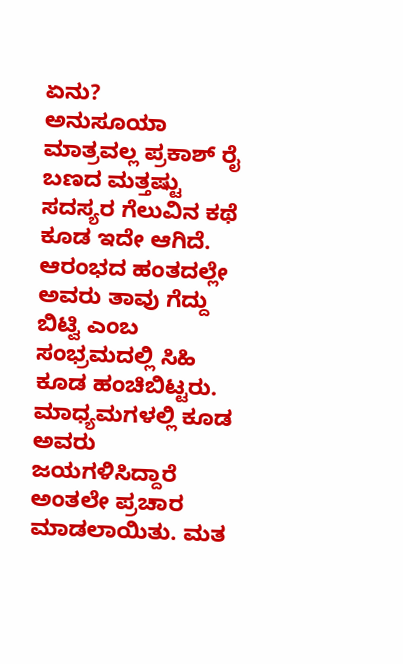ಏನು?
ಅನುಸೂಯಾ ಮಾತ್ರವಲ್ಲ ಪ್ರಕಾಶ್ ರೈ ಬಣದ ಮತ್ತಷ್ಟು ಸದಸ್ಯರ ಗೆಲುವಿನ ಕಥೆ ಕೂಡ ಇದೇ ಆಗಿದೆ. ಆರಂಭದ ಹಂತದಲ್ಲೇ ಅವರು ತಾವು ಗೆದ್ದು ಬಿಟ್ವಿ ಎಂಬ ಸಂಭ್ರಮದಲ್ಲಿ ಸಿಹಿ ಕೂಡ ಹಂಚಿಬಿಟ್ಟರು. ಮಾಧ್ಯಮಗಳಲ್ಲಿ ಕೂಡ ಅವರು ಜಯಗಳಿಸಿದ್ದಾರೆ ಅಂತಲೇ ಪ್ರಚಾರ ಮಾಡಲಾಯಿತು. ಮತ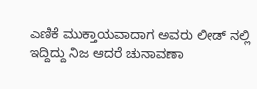ಎಣಿಕೆ ಮುಕ್ತಾಯವಾದಾಗ ಅವರು ಲೀಡ್ ನಲ್ಲಿ ಇದ್ದಿದ್ದು ನಿಜ ಆದರೆ ಚುನಾವಣಾ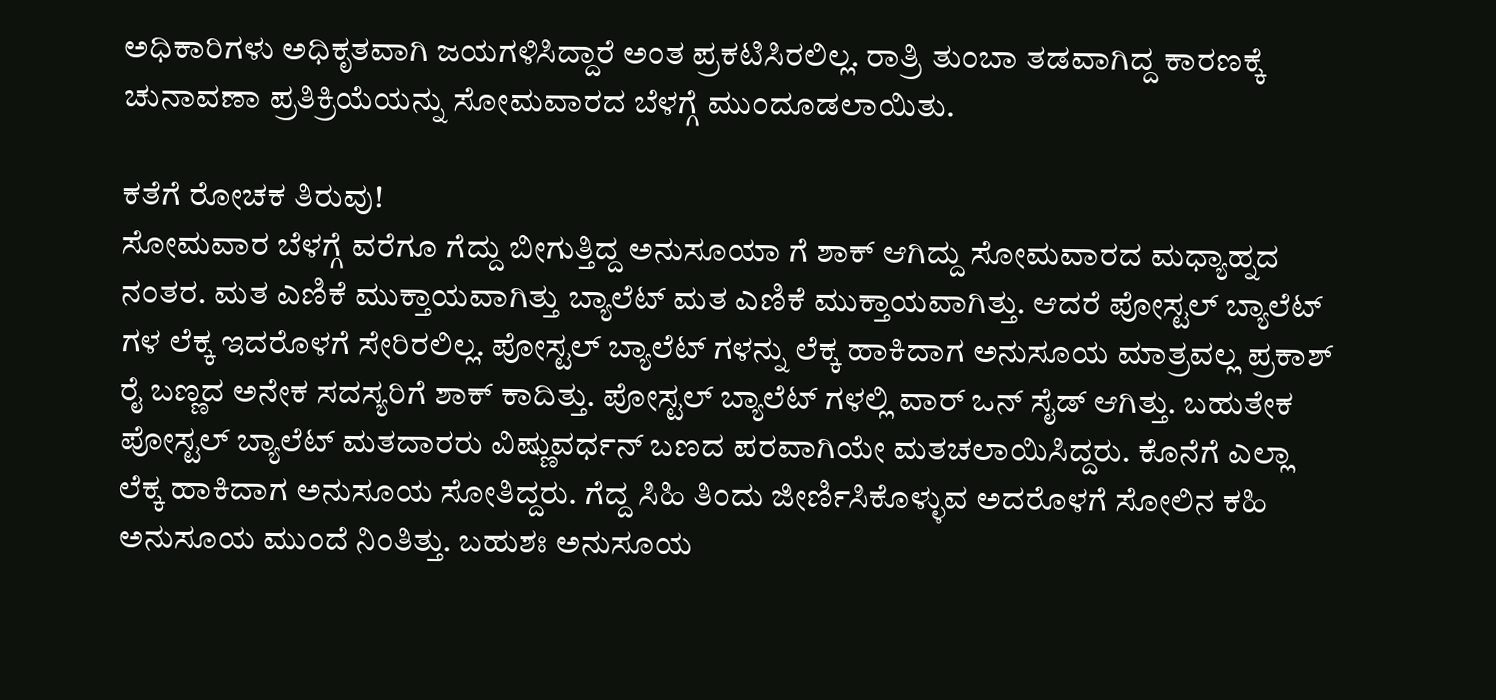ಅಧಿಕಾರಿಗಳು ಅಧಿಕೃತವಾಗಿ ಜಯಗಳಿಸಿದ್ದಾರೆ ಅಂತ ಪ್ರಕಟಿಸಿರಲಿಲ್ಲ. ರಾತ್ರಿ ತುಂಬಾ ತಡವಾಗಿದ್ದ ಕಾರಣಕ್ಕೆ ಚುನಾವಣಾ ಪ್ರತಿಕ್ರಿಯೆಯನ್ನು ಸೋಮವಾರದ ಬೆಳಗ್ಗೆ ಮುಂದೂಡಲಾಯಿತು.

ಕತೆಗೆ ರೋಚಕ ತಿರುವು!
ಸೋಮವಾರ ಬೆಳಗ್ಗೆ ವರೆಗೂ ಗೆದ್ದು ಬೀಗುತ್ತಿದ್ದ ಅನುಸೂಯಾ ಗೆ ಶಾಕ್ ಆಗಿದ್ದು ಸೋಮವಾರದ ಮಧ್ಯಾಹ್ನದ ನಂತರ. ಮತ ಎಣಿಕೆ ಮುಕ್ತಾಯವಾಗಿತ್ತು ಬ್ಯಾಲೆಟ್ ಮತ ಎಣಿಕೆ ಮುಕ್ತಾಯವಾಗಿತ್ತು. ಆದರೆ ಪೋಸ್ಟಲ್ ಬ್ಯಾಲೆಟ್ ಗಳ ಲೆಕ್ಕ ಇದರೊಳಗೆ ಸೇರಿರಲಿಲ್ಲ. ಪೋಸ್ಟಲ್ ಬ್ಯಾಲೆಟ್ ಗಳನ್ನು ಲೆಕ್ಕ ಹಾಕಿದಾಗ ಅನುಸೂಯ ಮಾತ್ರವಲ್ಲ ಪ್ರಕಾಶ್ ರೈ ಬಣ್ಣದ ಅನೇಕ ಸದಸ್ಯರಿಗೆ ಶಾಕ್ ಕಾದಿತ್ತು. ಪೋಸ್ಟಲ್ ಬ್ಯಾಲೆಟ್ ಗಳಲ್ಲಿ ವಾರ್ ಒನ್ ಸೈಡ್ ಆಗಿತ್ತು. ಬಹುತೇಕ ಪೋಸ್ಟಲ್ ಬ್ಯಾಲೆಟ್ ಮತದಾರರು ವಿಷ್ಣುವರ್ಧನ್ ಬಣದ ಪರವಾಗಿಯೇ ಮತಚಲಾಯಿಸಿದ್ದರು. ಕೊನೆಗೆ ಎಲ್ಲಾ ಲೆಕ್ಕ ಹಾಕಿದಾಗ ಅನುಸೂಯ ಸೋತಿದ್ದರು. ಗೆದ್ದ ಸಿಹಿ ತಿಂದು ಜೀರ್ಣಿಸಿಕೊಳ್ಳುವ ಅದರೊಳಗೆ ಸೋಲಿನ ಕಹಿ ಅನುಸೂಯ ಮುಂದೆ ನಿಂತಿತ್ತು. ಬಹುಶಃ ಅನುಸೂಯ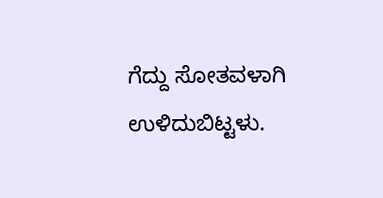ಗೆದ್ದು ಸೋತವಳಾಗಿ ಉಳಿದುಬಿಟ್ಟಳು.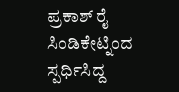ಪ್ರಕಾಶ್ ರೈ ಸಿಂಡಿಕೇಟ್ನಿಂದ ಸ್ಪರ್ಧಿಸಿದ್ದ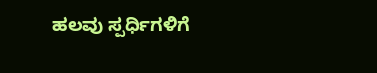ಹಲವು ಸ್ಪರ್ಧಿಗಳಿಗೆ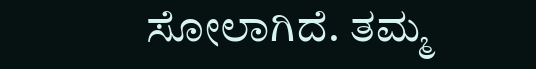ಸೋಲಾಗಿದೆ. ತಮ್ಮ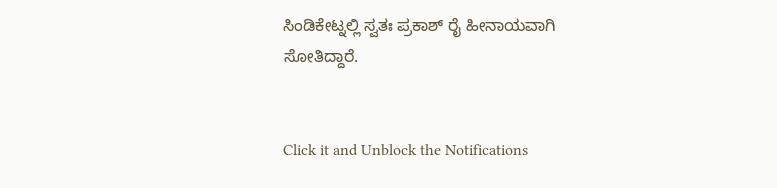ಸಿಂಡಿಕೇಟ್ನಲ್ಲಿ ಸ್ವತಃ ಪ್ರಕಾಶ್ ರೈ ಹೀನಾಯವಾಗಿ ಸೋತಿದ್ದಾರೆ.


Click it and Unblock the Notifications